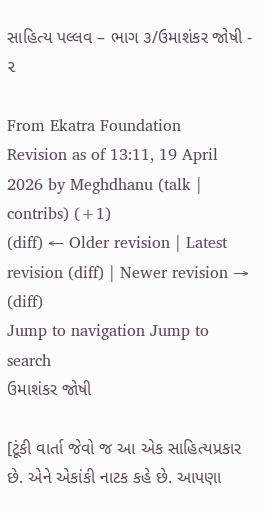સાહિત્ય પલ્લવ – ભાગ ૩/ઉમાશંકર જોષી - ૨

From Ekatra Foundation
Revision as of 13:11, 19 April 2026 by Meghdhanu (talk | contribs) (+1)
(diff) ← Older revision | Latest revision (diff) | Newer revision → (diff)
Jump to navigation Jump to search
ઉમાશંકર જોષી

[ટૂંકી વાર્તા જેવો જ આ એક સાહિત્યપ્રકાર છે. એને એકાંકી નાટક કહે છે. આપણા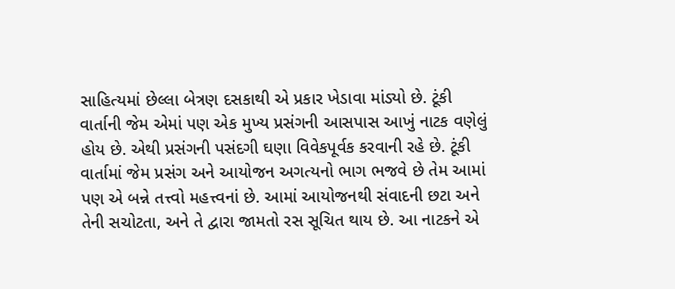સાહિત્યમાં છેલ્લા બેત્રણ દસકાથી એ પ્રકાર ખેડાવા માંડ્યો છે. ટૂંકી વાર્તાની જેમ એમાં પણ એક મુખ્ય પ્રસંગની આસપાસ આખું નાટક વણેલું હોય છે. એથી પ્રસંગની પસંદગી ઘણા વિવેકપૂર્વક કરવાની રહે છે. ટૂંકી વાર્તામાં જેમ પ્રસંગ અને આયોજન અગત્યનો ભાગ ભજવે છે તેમ આમાં પણ એ બન્ને તત્ત્વો મહત્ત્વનાં છે. આમાં આયોજનથી સંવાદની છટા અને તેની સચોટતા, અને તે દ્વારા જામતો રસ સૂચિત થાય છે. આ નાટકને એ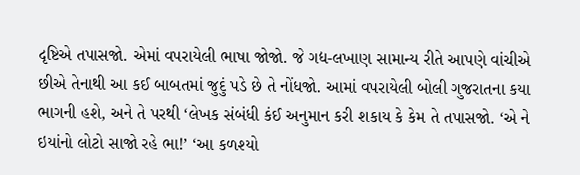દૃષ્ટિએ તપાસજો. એમાં વપરાયેલી ભાષા જોજો. જે ગદ્ય-લખાણ સામાન્ય રીતે આપણે વાંચીએ છીએ તેનાથી આ કઈ બાબતમાં જુદું પડે છે તે નોંધજો. આમાં વપરાયેલી બોલી ગુજરાતના કયા ભાગની હશે, અને તે પરથી ‘લેખક સંબંધી કંઈ અનુમાન કરી શકાય કે કેમ તે તપાસજો. ‘એ ને ઇયાંનો લોટો સાજો રહે ભા!’ ‘આ કળશ્યો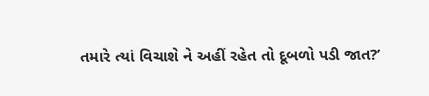તમારે ત્યાં વિચાશે ને અહીં રહેત તો દૂબળો પડી જાત?’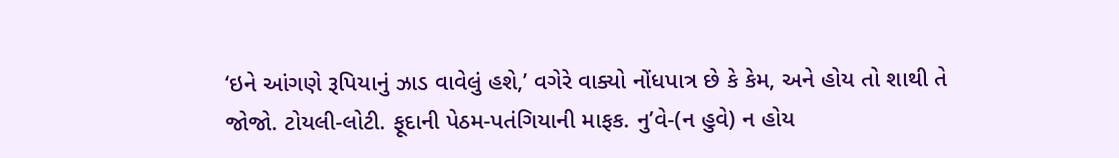‘ઇને આંગણે રૂપિયાનું ઝાડ વાવેલું હશે,’ વગેરે વાક્યો નોંધપાત્ર છે કે કેમ, અને હોય તો શાથી તે જોજો. ટોયલી-લોટી. ફૂદાની પેઠમ-પતંગિયાની માફક. નુ’વે-(ન હુવે) ન હોય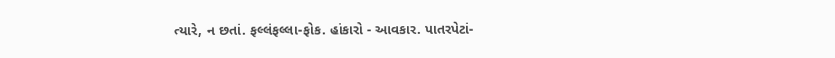ત્યારે, ન છતાં. ફલ્લંફલ્લા-ફોક. હાંકારો - આવકાર. પાતરપેટાં-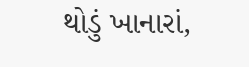થોડું ખાનારાં,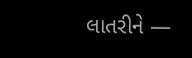લાતરીને —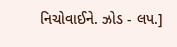નિચોવાઈને. ઝોડ - લપ.]